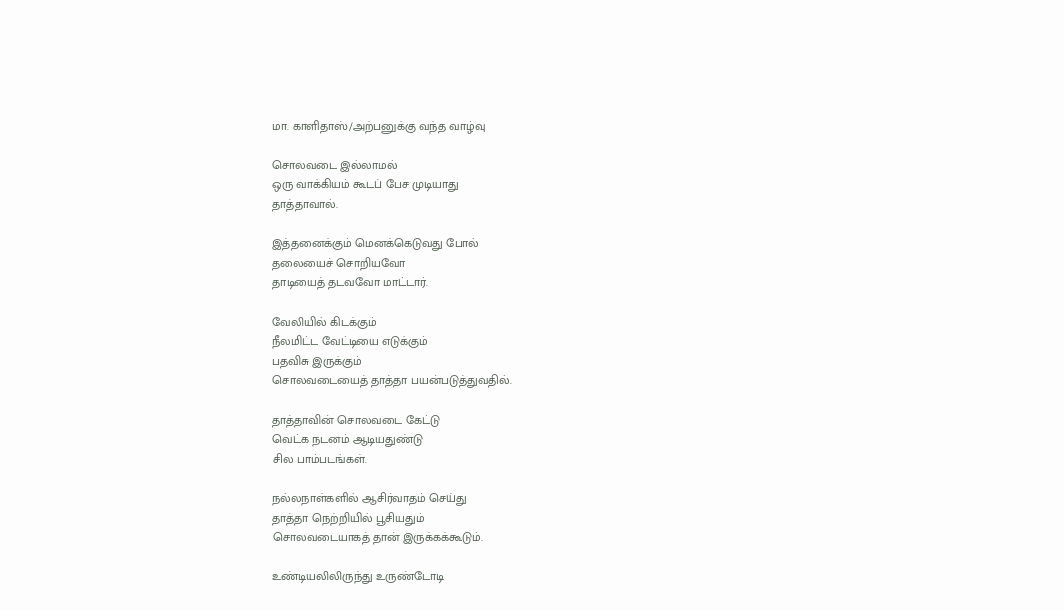மா. காளிதாஸ்/அற்பனுக்கு வந்த வாழ்வு

சொலவடை இல்லாமல்
ஒரு வாக்கியம் கூடப் பேச முடியாது
தாத்தாவால்.

இத்தனைக்கும் மெனக்கெடுவது போல்
தலையைச் சொறியவோ
தாடியைத் தடவவோ மாட்டார்.

வேலியில் கிடக்கும்
நீலமிட்ட வேட்டியை எடுக்கும்
பதவிசு இருக்கும்
சொலவடையைத் தாத்தா பயன்படுத்துவதில்.

தாத்தாவின் சொலவடை கேட்டு
வெட்க நடனம் ஆடியதுண்டு
சில பாம்படங்கள்.

நல்லநாள்களில் ஆசிர்வாதம் செய்து
தாத்தா நெற்றியில் பூசியதும்
சொலவடையாகத் தான் இருக்கக்கூடும்.

உண்டியலிலிருந்து உருண்டோடி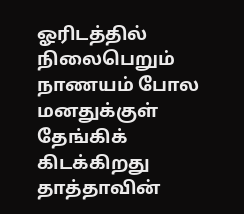ஓரிடத்தில் நிலைபெறும் நாணயம் போல மனதுக்குள் தேங்கிக் கிடக்கிறது
தாத்தாவின்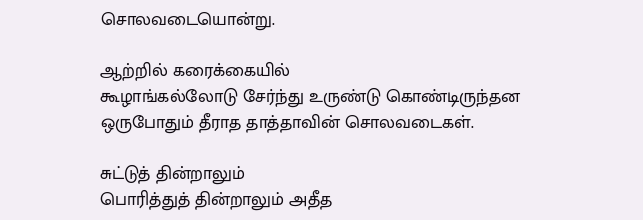சொலவடையொன்று.

ஆற்றில் கரைக்கையில்
கூழாங்கல்லோடு சேர்ந்து உருண்டு கொண்டிருந்தன
ஒருபோதும் தீராத தாத்தாவின் சொலவடைகள்.

சுட்டுத் தின்றாலும்
பொரித்துத் தின்றாலும் அதீத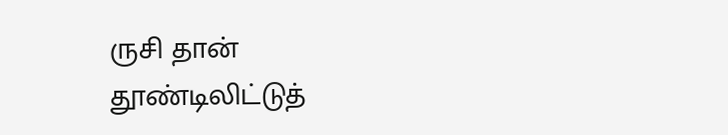ருசி தான்
தூண்டிலிட்டுத்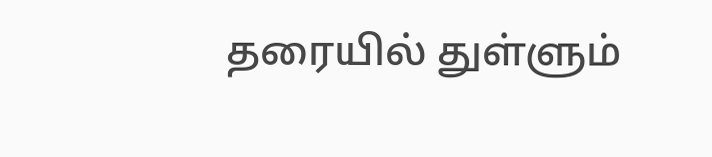தரையில் துள்ளும்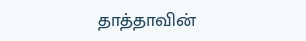தாத்தாவின்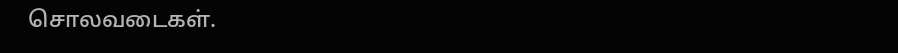சொலவடைகள்.